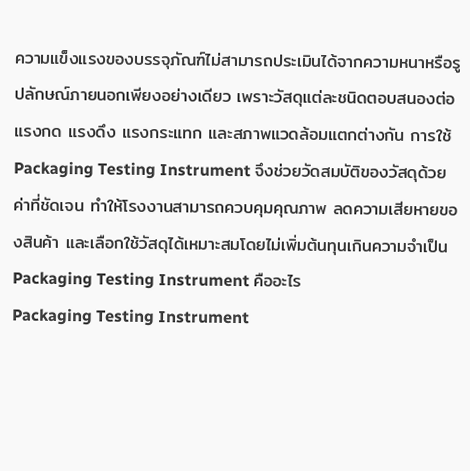ความแข็งแรงของบรรจุภัณฑ์ไม่สามารถประเมินได้จากความหนาหรือรูปลักษณ์ภายนอกเพียงอย่างเดียว เพราะวัสดุแต่ละชนิดตอบสนองต่อแรงกด แรงดึง แรงกระแทก และสภาพแวดล้อมแตกต่างกัน การใช้ Packaging Testing Instrument จึงช่วยวัดสมบัติของวัสดุด้วยค่าที่ชัดเจน ทำให้โรงงานสามารถควบคุมคุณภาพ ลดความเสียหายของสินค้า และเลือกใช้วัสดุได้เหมาะสมโดยไม่เพิ่มต้นทุนเกินความจำเป็น
Packaging Testing Instrument คืออะไร
Packaging Testing Instrument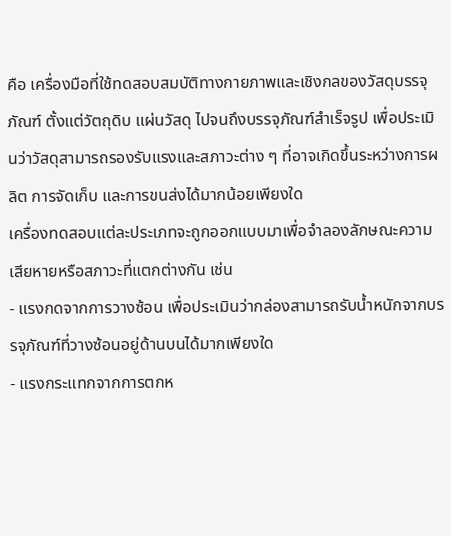คือ เครื่องมือที่ใช้ทดสอบสมบัติทางกายภาพและเชิงกลของวัสดุบรรจุภัณฑ์ ตั้งแต่วัตถุดิบ แผ่นวัสดุ ไปจนถึงบรรจุภัณฑ์สำเร็จรูป เพื่อประเมินว่าวัสดุสามารถรองรับแรงและสภาวะต่าง ๆ ที่อาจเกิดขึ้นระหว่างการผลิต การจัดเก็บ และการขนส่งได้มากน้อยเพียงใด
เครื่องทดสอบแต่ละประเภทจะถูกออกแบบมาเพื่อจำลองลักษณะความเสียหายหรือสภาวะที่แตกต่างกัน เช่น
- แรงกดจากการวางซ้อน เพื่อประเมินว่ากล่องสามารถรับน้ำหนักจากบรรจุภัณฑ์ที่วางซ้อนอยู่ด้านบนได้มากเพียงใด
- แรงกระแทกจากการตกห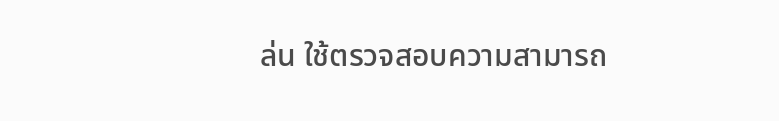ล่น ใช้ตรวจสอบความสามารถ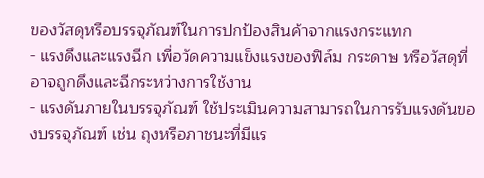ของวัสดุหรือบรรจุภัณฑ์ในการปกป้องสินค้าจากแรงกระแทก
- แรงดึงและแรงฉีก เพื่อวัดความแข็งแรงของฟิล์ม กระดาษ หรือวัสดุที่อาจถูกดึงและฉีกระหว่างการใช้งาน
- แรงดันภายในบรรจุภัณฑ์ ใช้ประเมินความสามารถในการรับแรงดันของบรรจุภัณฑ์ เช่น ถุงหรือภาชนะที่มีแร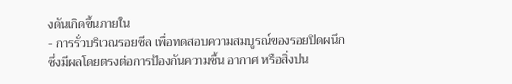งดันเกิดขึ้นภายใน
- การรั่วบริเวณรอยซีล เพื่อทดสอบความสมบูรณ์ของรอยปิดผนึก ซึ่งมีผลโดยตรงต่อการป้องกันความชื้น อากาศ หรือสิ่งปน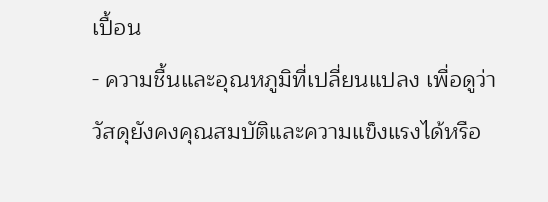เปื้อน
- ความชื้นและอุณหภูมิที่เปลี่ยนแปลง เพื่อดูว่าวัสดุยังคงคุณสมบัติและความแข็งแรงได้หรือ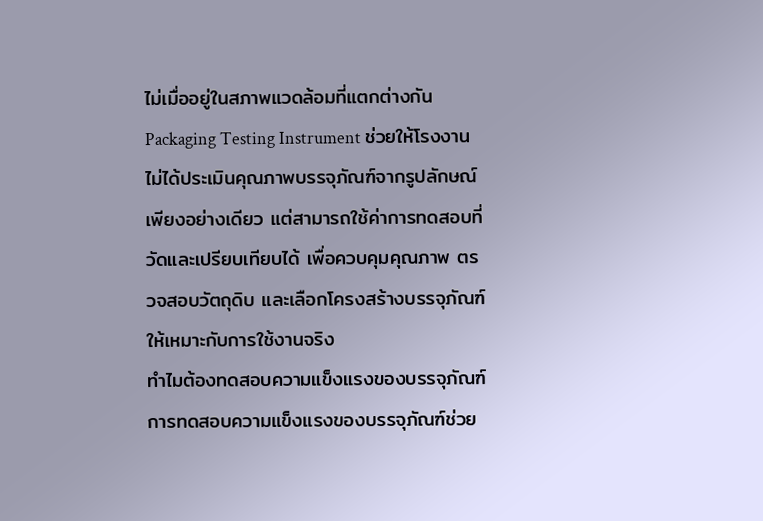ไม่เมื่ออยู่ในสภาพแวดล้อมที่แตกต่างกัน
Packaging Testing Instrument ช่วยให้โรงงานไม่ได้ประเมินคุณภาพบรรจุภัณฑ์จากรูปลักษณ์เพียงอย่างเดียว แต่สามารถใช้ค่าการทดสอบที่วัดและเปรียบเทียบได้ เพื่อควบคุมคุณภาพ ตรวจสอบวัตถุดิบ และเลือกโครงสร้างบรรจุภัณฑ์ให้เหมาะกับการใช้งานจริง
ทำไมต้องทดสอบความแข็งแรงของบรรจุภัณฑ์
การทดสอบความแข็งแรงของบรรจุภัณฑ์ช่วย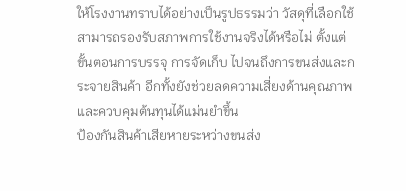ให้โรงงานทราบได้อย่างเป็นรูปธรรมว่า วัสดุที่เลือกใช้สามารถรองรับสภาพการใช้งานจริงได้หรือไม่ ตั้งแต่ขั้นตอนการบรรจุ การจัดเก็บ ไปจนถึงการขนส่งและกระจายสินค้า อีกทั้งยังช่วยลดความเสี่ยงด้านคุณภาพและควบคุมต้นทุนได้แม่นยำขึ้น
ป้องกันสินค้าเสียหายระหว่างขนส่ง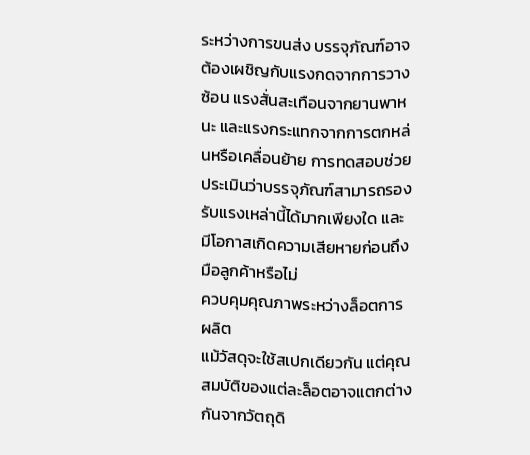ระหว่างการขนส่ง บรรจุภัณฑ์อาจต้องเผชิญกับแรงกดจากการวางซ้อน แรงสั่นสะเทือนจากยานพาหนะ และแรงกระแทกจากการตกหล่นหรือเคลื่อนย้าย การทดสอบช่วยประเมินว่าบรรจุภัณฑ์สามารถรองรับแรงเหล่านี้ได้มากเพียงใด และมีโอกาสเกิดความเสียหายก่อนถึงมือลูกค้าหรือไม่
ควบคุมคุณภาพระหว่างล็อตการผลิต
แม้วัสดุจะใช้สเปกเดียวกัน แต่คุณสมบัติของแต่ละล็อตอาจแตกต่างกันจากวัตถุดิ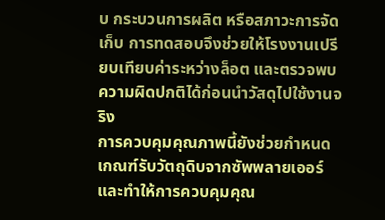บ กระบวนการผลิต หรือสภาวะการจัดเก็บ การทดสอบจึงช่วยให้โรงงานเปรียบเทียบค่าระหว่างล็อต และตรวจพบความผิดปกติได้ก่อนนำวัสดุไปใช้งานจริง
การควบคุมคุณภาพนี้ยังช่วยกำหนดเกณฑ์รับวัตถุดิบจากซัพพลายเออร์ และทำให้การควบคุมคุณ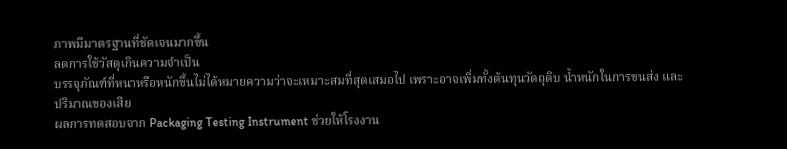ภาพมีมาตรฐานที่ชัดเจนมากขึ้น
ลดการใช้วัสดุเกินความจำเป็น
บรรจุภัณฑ์ที่หนาหรือหนักขึ้นไม่ได้หมายความว่าจะเหมาะสมที่สุดเสมอไป เพราะอาจเพิ่มทั้งต้นทุนวัตถุดิบ น้ำหนักในการขนส่ง และปริมาณของเสีย
ผลการทดสอบจาก Packaging Testing Instrument ช่วยให้โรงงาน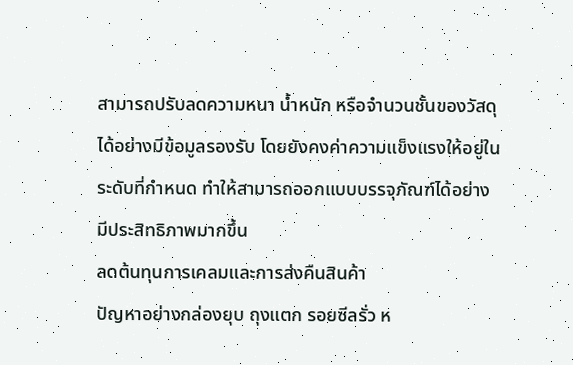สามารถปรับลดความหนา น้ำหนัก หรือจำนวนชั้นของวัสดุได้อย่างมีข้อมูลรองรับ โดยยังคงค่าความแข็งแรงให้อยู่ในระดับที่กำหนด ทำให้สามารถออกแบบบรรจุภัณฑ์ได้อย่างมีประสิทธิภาพมากขึ้น
ลดต้นทุนการเคลมและการส่งคืนสินค้า
ปัญหาอย่างกล่องยุบ ถุงแตก รอยซีลรั่ว ห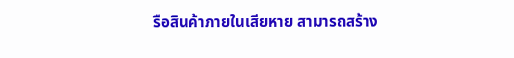รือสินค้าภายในเสียหาย สามารถสร้าง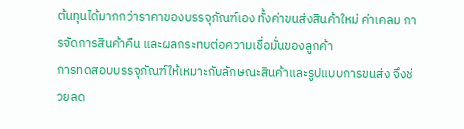ต้นทุนได้มากกว่าราคาของบรรจุภัณฑ์เอง ทั้งค่าขนส่งสินค้าใหม่ ค่าเคลม การจัดการสินค้าคืน และผลกระทบต่อความเชื่อมั่นของลูกค้า
การทดสอบบรรจุภัณฑ์ให้เหมาะกับลักษณะสินค้าและรูปแบบการขนส่ง จึงช่วยลด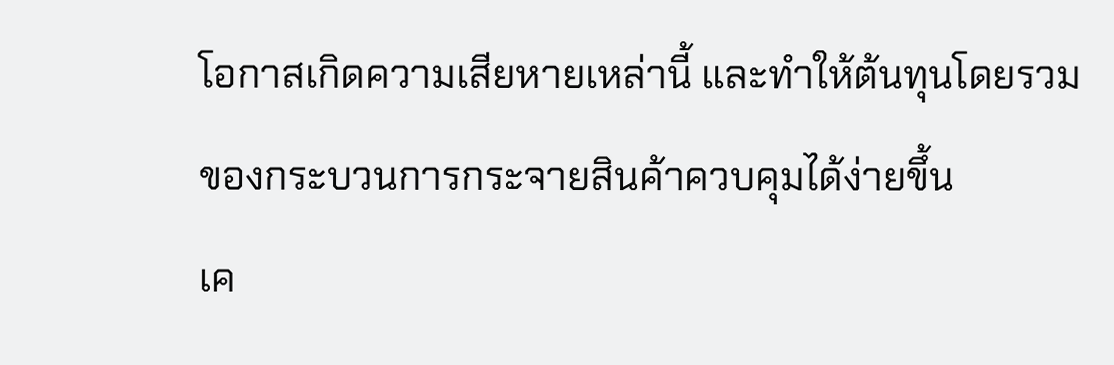โอกาสเกิดความเสียหายเหล่านี้ และทำให้ต้นทุนโดยรวมของกระบวนการกระจายสินค้าควบคุมได้ง่ายขึ้น
เค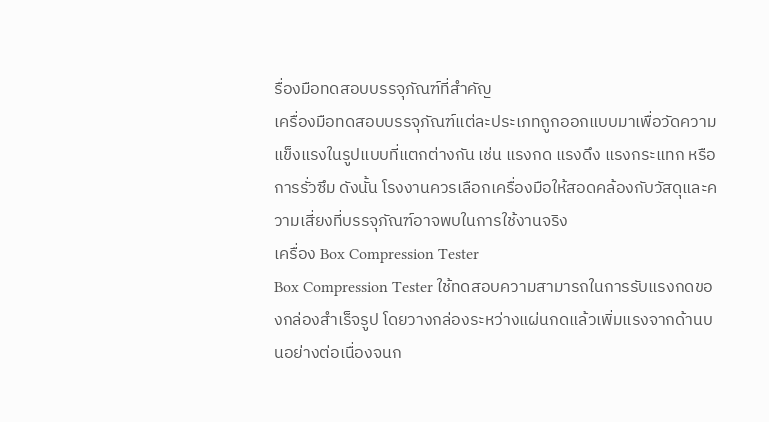รื่องมือทดสอบบรรจุภัณฑ์ที่สำคัญ
เครื่องมือทดสอบบรรจุภัณฑ์แต่ละประเภทถูกออกแบบมาเพื่อวัดความแข็งแรงในรูปแบบที่แตกต่างกัน เช่น แรงกด แรงดึง แรงกระแทก หรือการรั่วซึม ดังนั้น โรงงานควรเลือกเครื่องมือให้สอดคล้องกับวัสดุและความเสี่ยงที่บรรจุภัณฑ์อาจพบในการใช้งานจริง
เครื่อง Box Compression Tester
Box Compression Tester ใช้ทดสอบความสามารถในการรับแรงกดของกล่องสำเร็จรูป โดยวางกล่องระหว่างแผ่นกดแล้วเพิ่มแรงจากด้านบนอย่างต่อเนื่องจนก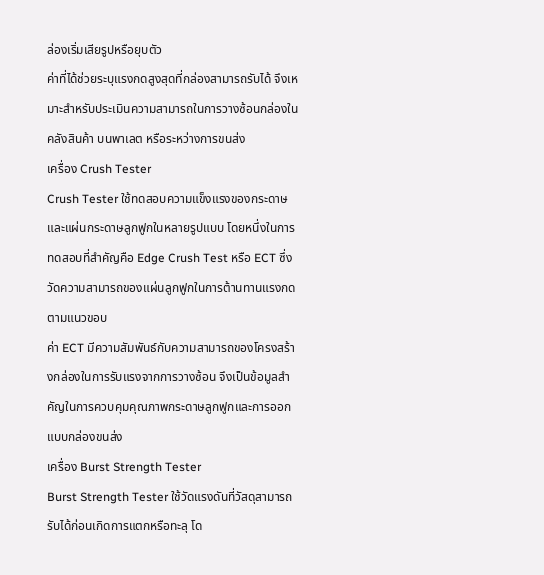ล่องเริ่มเสียรูปหรือยุบตัว
ค่าที่ได้ช่วยระบุแรงกดสูงสุดที่กล่องสามารถรับได้ จึงเหมาะสำหรับประเมินความสามารถในการวางซ้อนกล่องในคลังสินค้า บนพาเลต หรือระหว่างการขนส่ง
เครื่อง Crush Tester
Crush Tester ใช้ทดสอบความแข็งแรงของกระดาษและแผ่นกระดาษลูกฟูกในหลายรูปแบบ โดยหนึ่งในการทดสอบที่สำคัญคือ Edge Crush Test หรือ ECT ซึ่งวัดความสามารถของแผ่นลูกฟูกในการต้านทานแรงกดตามแนวขอบ
ค่า ECT มีความสัมพันธ์กับความสามารถของโครงสร้างกล่องในการรับแรงจากการวางซ้อน จึงเป็นข้อมูลสำคัญในการควบคุมคุณภาพกระดาษลูกฟูกและการออกแบบกล่องขนส่ง
เครื่อง Burst Strength Tester
Burst Strength Tester ใช้วัดแรงดันที่วัสดุสามารถรับได้ก่อนเกิดการแตกหรือทะลุ โด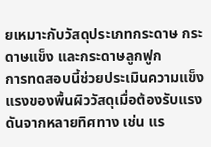ยเหมาะกับวัสดุประเภทกระดาษ กระดาษแข็ง และกระดาษลูกฟูก
การทดสอบนี้ช่วยประเมินความแข็งแรงของพื้นผิววัสดุเมื่อต้องรับแรงดันจากหลายทิศทาง เช่น แร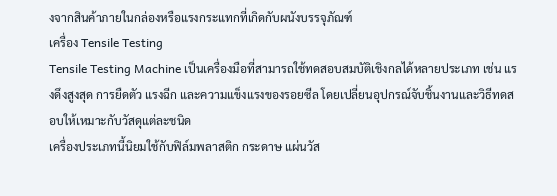งจากสินค้าภายในกล่องหรือแรงกระแทกที่เกิดกับผนังบรรจุภัณฑ์
เครื่อง Tensile Testing
Tensile Testing Machine เป็นเครื่องมือที่สามารถใช้ทดสอบสมบัติเชิงกลได้หลายประเภท เช่น แรงดึงสูงสุด การยืดตัว แรงฉีก และความแข็งแรงของรอยซีล โดยเปลี่ยนอุปกรณ์จับชิ้นงานและวิธีทดสอบให้เหมาะกับวัสดุแต่ละชนิด
เครื่องประเภทนี้นิยมใช้กับฟิล์มพลาสติก กระดาษ แผ่นวัส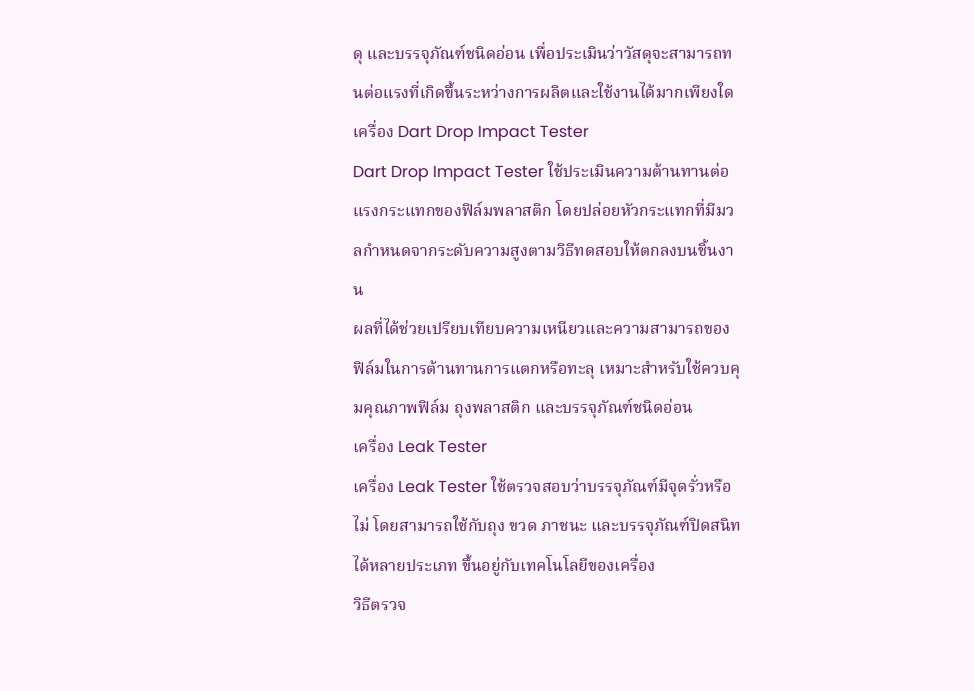ดุ และบรรจุภัณฑ์ชนิดอ่อน เพื่อประเมินว่าวัสดุจะสามารถทนต่อแรงที่เกิดขึ้นระหว่างการผลิตและใช้งานได้มากเพียงใด
เครื่อง Dart Drop Impact Tester
Dart Drop Impact Tester ใช้ประเมินความต้านทานต่อแรงกระแทกของฟิล์มพลาสติก โดยปล่อยหัวกระแทกที่มีมวลกำหนดจากระดับความสูงตามวิธีทดสอบให้ตกลงบนชิ้นงาน
ผลที่ได้ช่วยเปรียบเทียบความเหนียวและความสามารถของฟิล์มในการต้านทานการแตกหรือทะลุ เหมาะสำหรับใช้ควบคุมคุณภาพฟิล์ม ถุงพลาสติก และบรรจุภัณฑ์ชนิดอ่อน
เครื่อง Leak Tester
เครื่อง Leak Tester ใช้ตรวจสอบว่าบรรจุภัณฑ์มีจุดรั่วหรือไม่ โดยสามารถใช้กับถุง ขวด ภาชนะ และบรรจุภัณฑ์ปิดสนิทได้หลายประเภท ขึ้นอยู่กับเทคโนโลยีของเครื่อง
วิธีตรวจ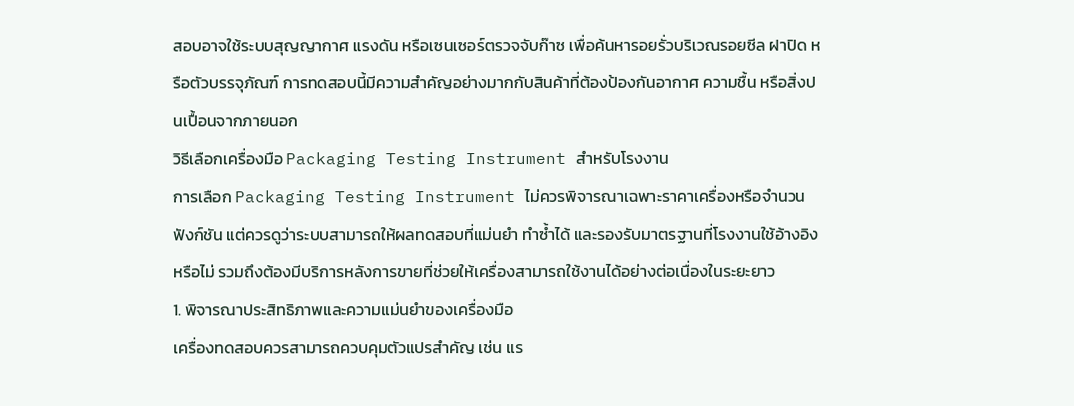สอบอาจใช้ระบบสุญญากาศ แรงดัน หรือเซนเซอร์ตรวจจับก๊าซ เพื่อค้นหารอยรั่วบริเวณรอยซีล ฝาปิด หรือตัวบรรจุภัณฑ์ การทดสอบนี้มีความสำคัญอย่างมากกับสินค้าที่ต้องป้องกันอากาศ ความชื้น หรือสิ่งปนเปื้อนจากภายนอก
วิธีเลือกเครื่องมือ Packaging Testing Instrument สำหรับโรงงาน
การเลือก Packaging Testing Instrument ไม่ควรพิจารณาเฉพาะราคาเครื่องหรือจำนวนฟังก์ชัน แต่ควรดูว่าระบบสามารถให้ผลทดสอบที่แม่นยำ ทำซ้ำได้ และรองรับมาตรฐานที่โรงงานใช้อ้างอิงหรือไม่ รวมถึงต้องมีบริการหลังการขายที่ช่วยให้เครื่องสามารถใช้งานได้อย่างต่อเนื่องในระยะยาว
1. พิจารณาประสิทธิภาพและความแม่นยำของเครื่องมือ
เครื่องทดสอบควรสามารถควบคุมตัวแปรสำคัญ เช่น แร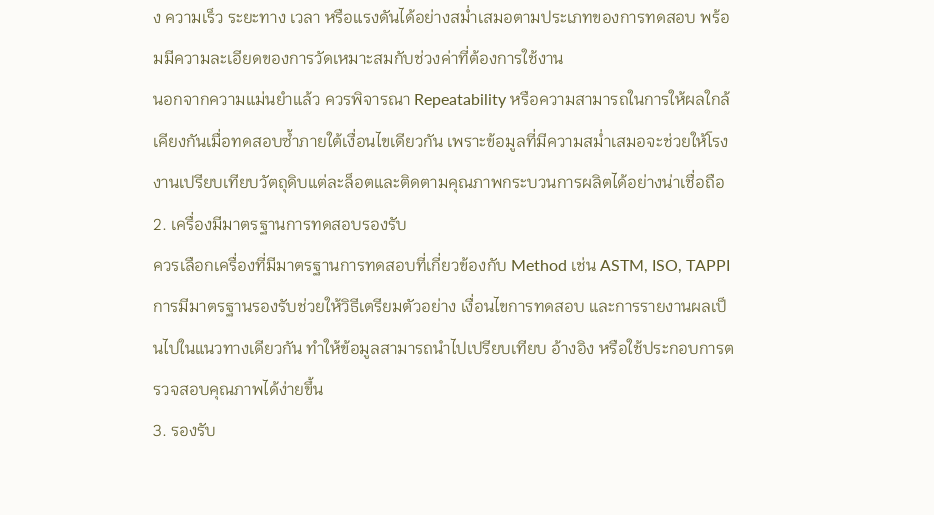ง ความเร็ว ระยะทาง เวลา หรือแรงดันได้อย่างสม่ำเสมอตามประเภทของการทดสอบ พร้อมมีความละเอียดของการวัดเหมาะสมกับช่วงค่าที่ต้องการใช้งาน
นอกจากความแม่นยำแล้ว ควรพิจารณา Repeatability หรือความสามารถในการให้ผลใกล้เคียงกันเมื่อทดสอบซ้ำภายใต้เงื่อนไขเดียวกัน เพราะข้อมูลที่มีความสม่ำเสมอจะช่วยให้โรงงานเปรียบเทียบวัตถุดิบแต่ละล็อตและติดตามคุณภาพกระบวนการผลิตได้อย่างน่าเชื่อถือ
2. เครื่องมีมาตรฐานการทดสอบรองรับ
ควรเลือกเครื่องที่มีมาตรฐานการทดสอบที่เกี่ยวข้องกับ Method เช่น ASTM, ISO, TAPPI
การมีมาตรฐานรองรับช่วยให้วิธีเตรียมตัวอย่าง เงื่อนไขการทดสอบ และการรายงานผลเป็นไปในแนวทางเดียวกัน ทำให้ข้อมูลสามารถนำไปเปรียบเทียบ อ้างอิง หรือใช้ประกอบการตรวจสอบคุณภาพได้ง่ายขึ้น
3. รองรับ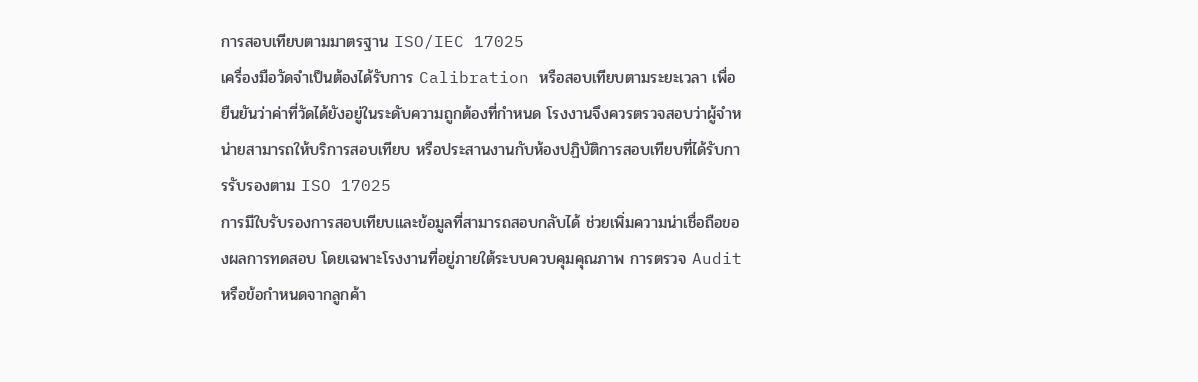การสอบเทียบตามมาตรฐาน ISO/IEC 17025
เครื่องมือวัดจำเป็นต้องได้รับการ Calibration หรือสอบเทียบตามระยะเวลา เพื่อยืนยันว่าค่าที่วัดได้ยังอยู่ในระดับความถูกต้องที่กำหนด โรงงานจึงควรตรวจสอบว่าผู้จำหน่ายสามารถให้บริการสอบเทียบ หรือประสานงานกับห้องปฏิบัติการสอบเทียบที่ได้รับการรับรองตาม ISO 17025
การมีใบรับรองการสอบเทียบและข้อมูลที่สามารถสอบกลับได้ ช่วยเพิ่มความน่าเชื่อถือของผลการทดสอบ โดยเฉพาะโรงงานที่อยู่ภายใต้ระบบควบคุมคุณภาพ การตรวจ Audit หรือข้อกำหนดจากลูกค้า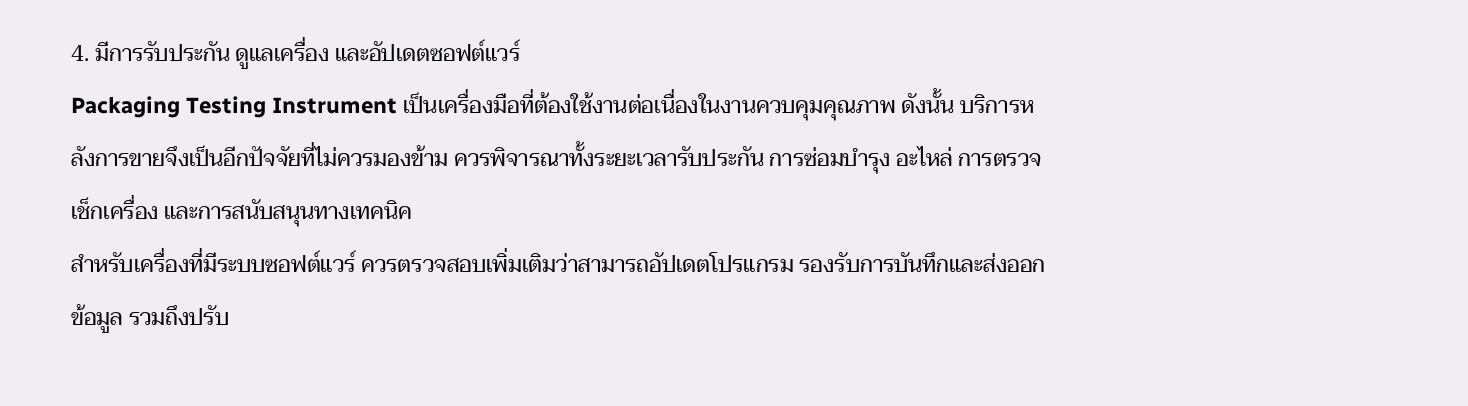4. มีการรับประกัน ดูแลเครื่อง และอัปเดตซอฟต์แวร์
Packaging Testing Instrument เป็นเครื่องมือที่ต้องใช้งานต่อเนื่องในงานควบคุมคุณภาพ ดังนั้น บริการหลังการขายจึงเป็นอีกปัจจัยที่ไม่ควรมองข้าม ควรพิจารณาทั้งระยะเวลารับประกัน การซ่อมบำรุง อะไหล่ การตรวจเช็กเครื่อง และการสนับสนุนทางเทคนิค
สำหรับเครื่องที่มีระบบซอฟต์แวร์ ควรตรวจสอบเพิ่มเติมว่าสามารถอัปเดตโปรแกรม รองรับการบันทึกและส่งออกข้อมูล รวมถึงปรับ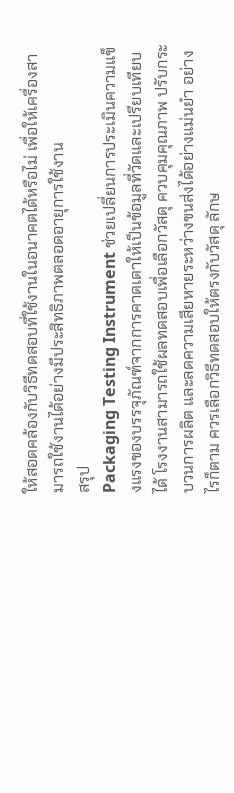ให้สอดคล้องกับวิธีทดสอบที่ใช้งานในอนาคตได้หรือไม่ เพื่อให้เครื่องสามารถใช้งานได้อย่างมีประสิทธิภาพตลอดอายุการใช้งาน
สรุป
Packaging Testing Instrument ช่วยเปลี่ยนการประเมินความแข็งแรงของบรรจุภัณฑ์จากการคาดเดาให้เป็นข้อมูลที่วัดและเปรียบเทียบได้ โรงงานสามารถใช้ผลทดสอบเพื่อเลือกวัสดุ ควบคุมคุณภาพ ปรับกระบวนการผลิต และลดความเสียหายระหว่างขนส่งได้อย่างแม่นยำ อย่างไรก็ตาม ควรเลือกวิธีทดสอบให้ตรงกับวัสดุ ลักษ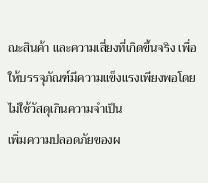ณะสินค้า และความเสี่ยงที่เกิดขึ้นจริง เพื่อให้บรรจุภัณฑ์มีความแข็งแรงเพียงพอโดยไม่ใช้วัสดุเกินความจำเป็น
เพิ่มความปลอดภัยของผ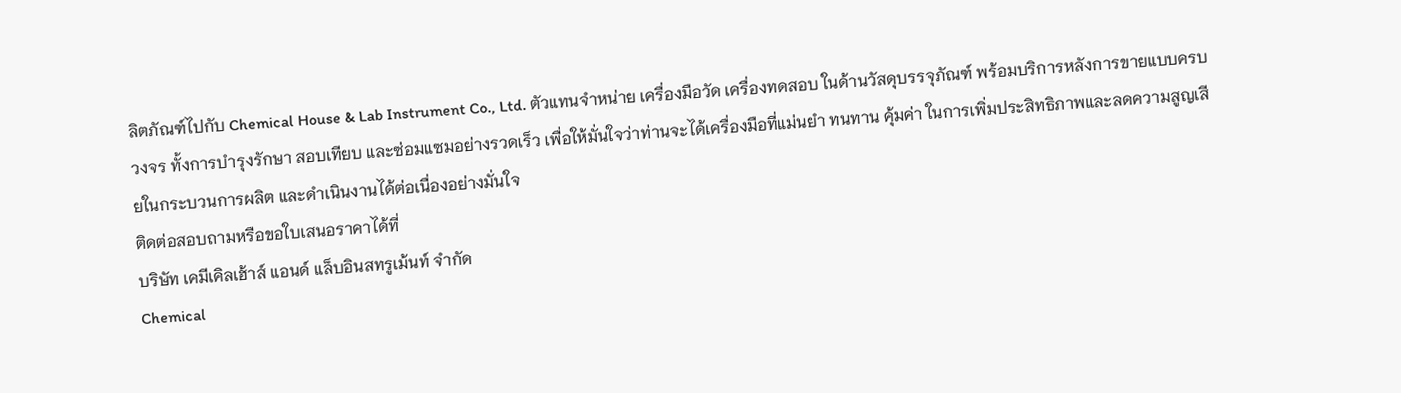ลิตภัณฑ์ไปกับ Chemical House & Lab Instrument Co., Ltd. ตัวแทนจำหน่าย เครื่องมือวัด เครื่องทดสอบ ในด้านวัสดุบรรจุภัณฑ์ พร้อมบริการหลังการขายแบบครบวงจร ทั้งการบำรุงรักษา สอบเทียบ และซ่อมแซมอย่างรวดเร็ว เพื่อให้มั่นใจว่าท่านจะได้เครื่องมือที่แม่นยำ ทนทาน คุ้มค่า ในการเพิ่มประสิทธิภาพและลดความสูญเสียในกระบวนการผลิต และดำเนินงานได้ต่อเนื่องอย่างมั่นใจ
ติดต่อสอบถามหรือขอใบเสนอราคาได้ที่
บริษัท เคมีเคิลเฮ้าส์ แอนด์ แล็บอินสทรูเม้นท์ จำกัด
Chemical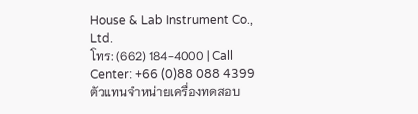House & Lab Instrument Co., Ltd.
โทร: (662) 184-4000 | Call Center: +66 (0)88 088 4399
ตัวแทนจำหน่ายเครื่องทดสอบ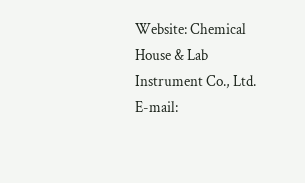Website: Chemical House & Lab Instrument Co., Ltd.
E-mail: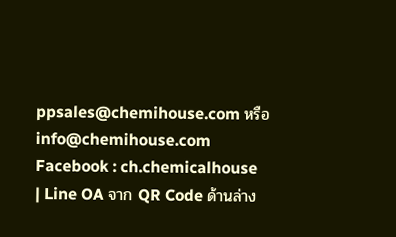ppsales@chemihouse.com หรือ info@chemihouse.com
Facebook : ch.chemicalhouse
| Line OA จาก QR Code ด้านล่าง